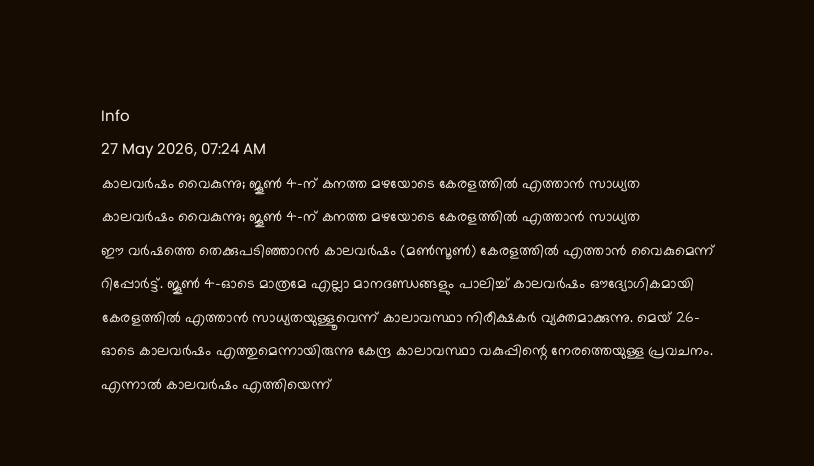Info
27 May 2026, 07:24 AM
കാലവർഷം വൈകുന്നു; ജൂൺ 4-ന് കനത്ത മഴയോടെ കേരളത്തിൽ എത്താൻ സാധ്യത
കാലവർഷം വൈകുന്നു; ജൂൺ 4-ന് കനത്ത മഴയോടെ കേരളത്തിൽ എത്താൻ സാധ്യത
ഈ വർഷത്തെ തെക്കുപടിഞ്ഞാറൻ കാലവർഷം (മൺസൂൺ) കേരളത്തിൽ എത്താൻ വൈകുമെന്ന് റിപ്പോർട്ട്. ജൂൺ 4-ഓടെ മാത്രമേ എല്ലാ മാനദണ്ഡങ്ങളും പാലിച്ച് കാലവർഷം ഔദ്യോഗികമായി കേരളത്തിൽ എത്താൻ സാധ്യതയുള്ളൂവെന്ന് കാലാവസ്ഥാ നിരീക്ഷകർ വ്യക്തമാക്കുന്നു. മെയ് 26-ഓടെ കാലവർഷം എത്തുമെന്നായിരുന്നു കേന്ദ്ര കാലാവസ്ഥാ വകുപ്പിന്റെ നേരത്തെയുള്ള പ്രവചനം. എന്നാൽ കാലവർഷം എത്തിയെന്ന്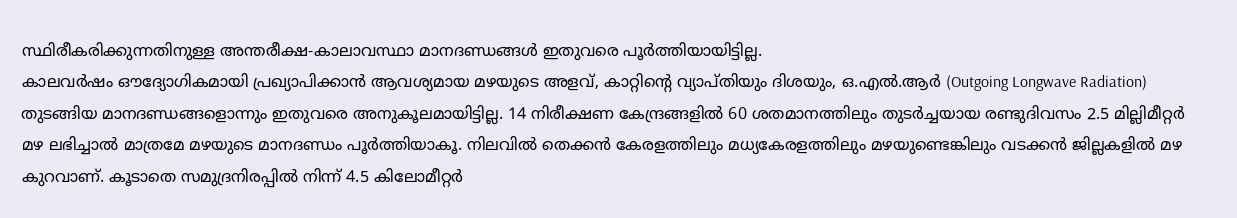സ്ഥിരീകരിക്കുന്നതിനുള്ള അന്തരീക്ഷ-കാലാവസ്ഥാ മാനദണ്ഡങ്ങൾ ഇതുവരെ പൂർത്തിയായിട്ടില്ല.
കാലവർഷം ഔദ്യോഗികമായി പ്രഖ്യാപിക്കാൻ ആവശ്യമായ മഴയുടെ അളവ്, കാറ്റിന്റെ വ്യാപ്തിയും ദിശയും, ഒ.എൽ.ആർ (Outgoing Longwave Radiation) തുടങ്ങിയ മാനദണ്ഡങ്ങളൊന്നും ഇതുവരെ അനുകൂലമായിട്ടില്ല. 14 നിരീക്ഷണ കേന്ദ്രങ്ങളിൽ 60 ശതമാനത്തിലും തുടർച്ചയായ രണ്ടുദിവസം 2.5 മില്ലിമീറ്റർ മഴ ലഭിച്ചാൽ മാത്രമേ മഴയുടെ മാനദണ്ഡം പൂർത്തിയാകൂ. നിലവിൽ തെക്കൻ കേരളത്തിലും മധ്യകേരളത്തിലും മഴയുണ്ടെങ്കിലും വടക്കൻ ജില്ലകളിൽ മഴ കുറവാണ്. കൂടാതെ സമുദ്രനിരപ്പിൽ നിന്ന് 4.5 കിലോമീറ്റർ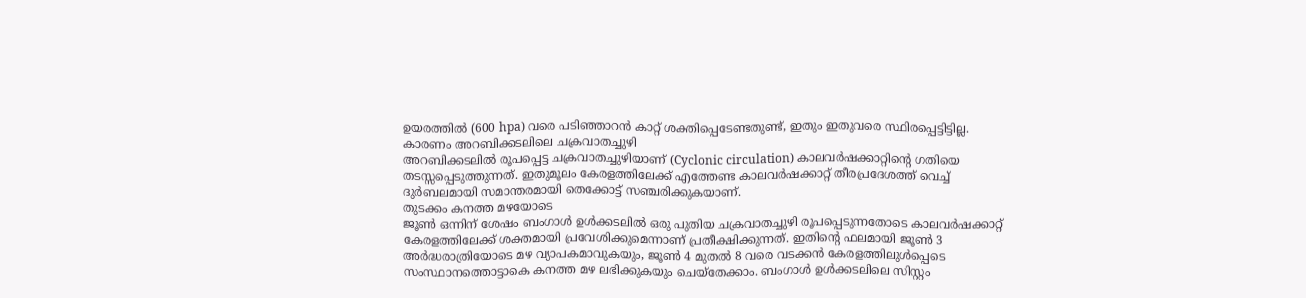ഉയരത്തിൽ (600 hpa) വരെ പടിഞ്ഞാറൻ കാറ്റ് ശക്തിപ്പെടേണ്ടതുണ്ട്, ഇതും ഇതുവരെ സ്ഥിരപ്പെട്ടിട്ടില്ല.
കാരണം അറബിക്കടലിലെ ചക്രവാതച്ചുഴി
അറബിക്കടലിൽ രൂപപ്പെട്ട ചക്രവാതച്ചുഴിയാണ് (Cyclonic circulation) കാലവർഷക്കാറ്റിന്റെ ഗതിയെ തടസ്സപ്പെടുത്തുന്നത്. ഇതുമൂലം കേരളത്തിലേക്ക് എത്തേണ്ട കാലവർഷക്കാറ്റ് തീരപ്രദേശത്ത് വെച്ച് ദുർബലമായി സമാന്തരമായി തെക്കോട്ട് സഞ്ചരിക്കുകയാണ്.
തുടക്കം കനത്ത മഴയോടെ
ജൂൺ ഒന്നിന് ശേഷം ബംഗാൾ ഉൾക്കടലിൽ ഒരു പുതിയ ചക്രവാതച്ചുഴി രൂപപ്പെടുന്നതോടെ കാലവർഷക്കാറ്റ് കേരളത്തിലേക്ക് ശക്തമായി പ്രവേശിക്കുമെന്നാണ് പ്രതീക്ഷിക്കുന്നത്. ഇതിന്റെ ഫലമായി ജൂൺ 3 അർദ്ധരാത്രിയോടെ മഴ വ്യാപകമാവുകയും, ജൂൺ 4 മുതൽ 8 വരെ വടക്കൻ കേരളത്തിലുൾപ്പെടെ സംസ്ഥാനത്തൊട്ടാകെ കനത്ത മഴ ലഭിക്കുകയും ചെയ്തേക്കാം. ബംഗാൾ ഉൾക്കടലിലെ സിസ്റ്റം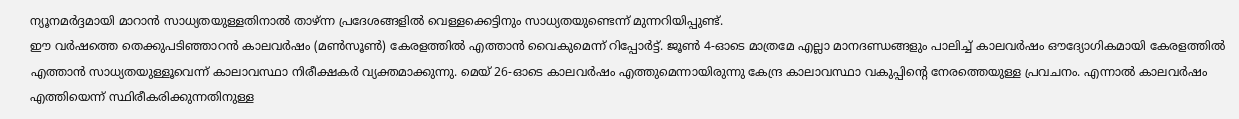ന്യൂനമർദ്ദമായി മാറാൻ സാധ്യതയുള്ളതിനാൽ താഴ്ന്ന പ്രദേശങ്ങളിൽ വെള്ളക്കെട്ടിനും സാധ്യതയുണ്ടെന്ന് മുന്നറിയിപ്പുണ്ട്.
ഈ വർഷത്തെ തെക്കുപടിഞ്ഞാറൻ കാലവർഷം (മൺസൂൺ) കേരളത്തിൽ എത്താൻ വൈകുമെന്ന് റിപ്പോർട്ട്. ജൂൺ 4-ഓടെ മാത്രമേ എല്ലാ മാനദണ്ഡങ്ങളും പാലിച്ച് കാലവർഷം ഔദ്യോഗികമായി കേരളത്തിൽ എത്താൻ സാധ്യതയുള്ളൂവെന്ന് കാലാവസ്ഥാ നിരീക്ഷകർ വ്യക്തമാക്കുന്നു. മെയ് 26-ഓടെ കാലവർഷം എത്തുമെന്നായിരുന്നു കേന്ദ്ര കാലാവസ്ഥാ വകുപ്പിന്റെ നേരത്തെയുള്ള പ്രവചനം. എന്നാൽ കാലവർഷം എത്തിയെന്ന് സ്ഥിരീകരിക്കുന്നതിനുള്ള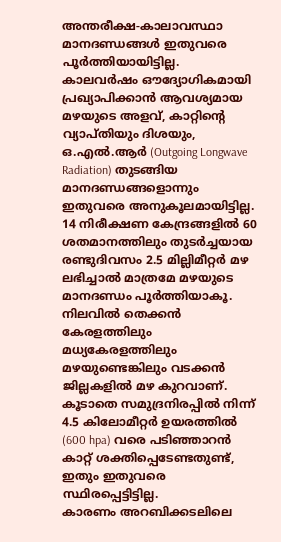അന്തരീക്ഷ-കാലാവസ്ഥാ മാനദണ്ഡങ്ങൾ ഇതുവരെ പൂർത്തിയായിട്ടില്ല.
കാലവർഷം ഔദ്യോഗികമായി പ്രഖ്യാപിക്കാൻ ആവശ്യമായ മഴയുടെ അളവ്, കാറ്റിന്റെ വ്യാപ്തിയും ദിശയും, ഒ.എൽ.ആർ (Outgoing Longwave Radiation) തുടങ്ങിയ മാനദണ്ഡങ്ങളൊന്നും ഇതുവരെ അനുകൂലമായിട്ടില്ല. 14 നിരീക്ഷണ കേന്ദ്രങ്ങളിൽ 60 ശതമാനത്തിലും തുടർച്ചയായ രണ്ടുദിവസം 2.5 മില്ലിമീറ്റർ മഴ ലഭിച്ചാൽ മാത്രമേ മഴയുടെ മാനദണ്ഡം പൂർത്തിയാകൂ. നിലവിൽ തെക്കൻ കേരളത്തിലും മധ്യകേരളത്തിലും മഴയുണ്ടെങ്കിലും വടക്കൻ ജില്ലകളിൽ മഴ കുറവാണ്. കൂടാതെ സമുദ്രനിരപ്പിൽ നിന്ന് 4.5 കിലോമീറ്റർ ഉയരത്തിൽ (600 hpa) വരെ പടിഞ്ഞാറൻ കാറ്റ് ശക്തിപ്പെടേണ്ടതുണ്ട്, ഇതും ഇതുവരെ സ്ഥിരപ്പെട്ടിട്ടില്ല.
കാരണം അറബിക്കടലിലെ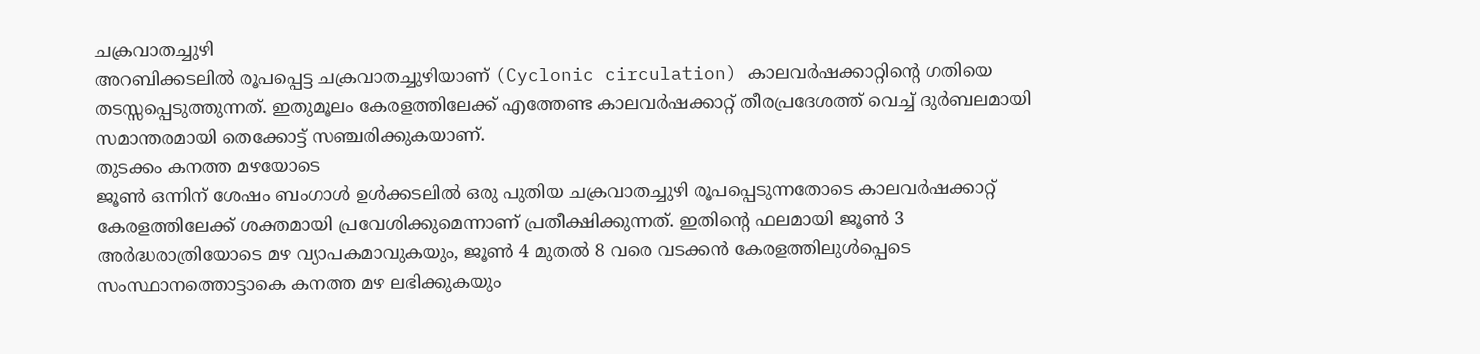ചക്രവാതച്ചുഴി
അറബിക്കടലിൽ രൂപപ്പെട്ട ചക്രവാതച്ചുഴിയാണ് (Cyclonic circulation) കാലവർഷക്കാറ്റിന്റെ ഗതിയെ തടസ്സപ്പെടുത്തുന്നത്. ഇതുമൂലം കേരളത്തിലേക്ക് എത്തേണ്ട കാലവർഷക്കാറ്റ് തീരപ്രദേശത്ത് വെച്ച് ദുർബലമായി സമാന്തരമായി തെക്കോട്ട് സഞ്ചരിക്കുകയാണ്.
തുടക്കം കനത്ത മഴയോടെ
ജൂൺ ഒന്നിന് ശേഷം ബംഗാൾ ഉൾക്കടലിൽ ഒരു പുതിയ ചക്രവാതച്ചുഴി രൂപപ്പെടുന്നതോടെ കാലവർഷക്കാറ്റ് കേരളത്തിലേക്ക് ശക്തമായി പ്രവേശിക്കുമെന്നാണ് പ്രതീക്ഷിക്കുന്നത്. ഇതിന്റെ ഫലമായി ജൂൺ 3 അർദ്ധരാത്രിയോടെ മഴ വ്യാപകമാവുകയും, ജൂൺ 4 മുതൽ 8 വരെ വടക്കൻ കേരളത്തിലുൾപ്പെടെ സംസ്ഥാനത്തൊട്ടാകെ കനത്ത മഴ ലഭിക്കുകയും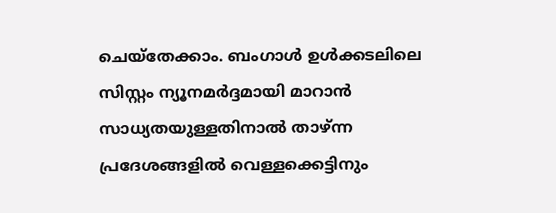ചെയ്തേക്കാം. ബംഗാൾ ഉൾക്കടലിലെ സിസ്റ്റം ന്യൂനമർദ്ദമായി മാറാൻ സാധ്യതയുള്ളതിനാൽ താഴ്ന്ന പ്രദേശങ്ങളിൽ വെള്ളക്കെട്ടിനും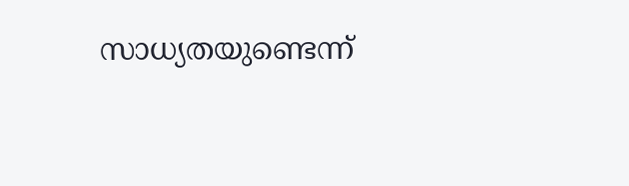സാധ്യതയുണ്ടെന്ന്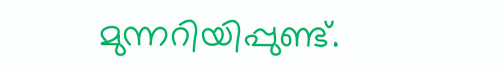മുന്നറിയിപ്പുണ്ട്.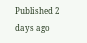Published 2 days ago